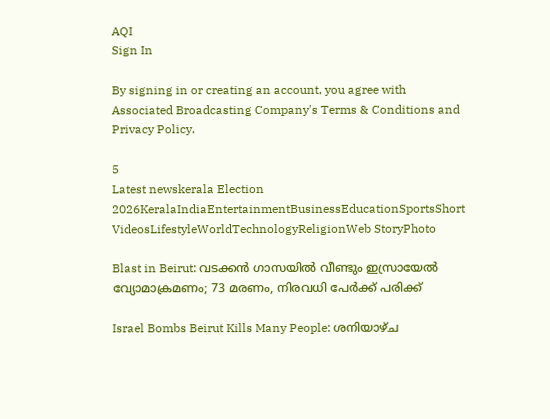AQI
Sign In

By signing in or creating an account, you agree with Associated Broadcasting Company's Terms & Conditions and Privacy Policy.

5
Latest newskerala Election 2026KeralaIndiaEntertainmentBusinessEducationSportsShort VideosLifestyleWorldTechnologyReligionWeb StoryPhoto

Blast in Beirut: വടക്കൻ ഗാസയിൽ വീണ്ടും ഇസ്രായേൽ വ്യോമാക്രമണം; 73 മരണം, നിരവധി പേർക്ക് പരിക്ക്

Israel Bombs Beirut Kills Many People: ശനിയാഴ്ച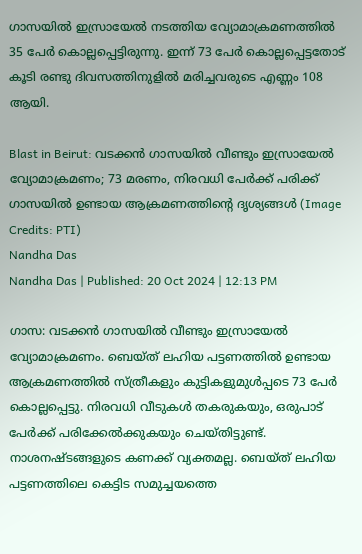ഗാസയിൽ ഇസ്രായേൽ നടത്തിയ വ്യോമാക്രമണത്തിൽ 35 പേർ കൊല്ലപ്പെട്ടിരുന്നു. ഇന്ന് 73 പേർ കൊല്ലപ്പെട്ടതോട് കൂടി രണ്ടു ദിവസത്തിനുളിൽ മരിച്ചവരുടെ എണ്ണം 108 ആയി.

Blast in Beirut: വടക്കൻ ഗാസയിൽ വീണ്ടും ഇസ്രായേൽ വ്യോമാക്രമണം; 73 മരണം, നിരവധി പേർക്ക് പരിക്ക്
ഗാസയിൽ ഉണ്ടായ ആക്രമണത്തിന്റെ ദൃശ്യങ്ങൾ (Image Credits: PTI)
Nandha Das
Nandha Das | Published: 20 Oct 2024 | 12:13 PM

ഗാസ: വടക്കൻ ഗാസയിൽ വീണ്ടും ഇസ്രായേൽ വ്യോമാക്രമണം. ബെയ്ത് ലഹിയ പട്ടണത്തിൽ ഉണ്ടായ ആക്രമണത്തിൽ സ്ത്രീകളും കുട്ടികളുമുൾപ്പടെ 73 പേർ കൊല്ലപ്പെട്ടു. നിരവധി വീടുകൾ തകരുകയും, ഒരുപാട് പേർക്ക് പരിക്കേൽക്കുകയും ചെയ്തിട്ടുണ്ട്. നാശനഷ്ടങ്ങളുടെ കണക്ക് വ്യക്തമല്ല. ബെയ്ത് ലഹിയ പട്ടണത്തിലെ കെട്ടിട സമുച്ചയത്തെ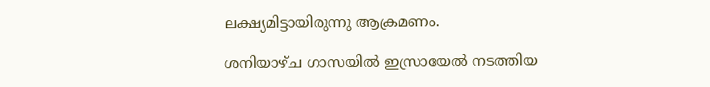ലക്ഷ്യമിട്ടായിരുന്നു ആക്രമണം.

ശനിയാഴ്ച ഗാസയിൽ ഇസ്രായേൽ നടത്തിയ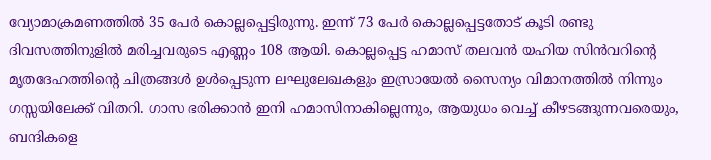വ്യോമാക്രമണത്തിൽ 35 പേർ കൊല്ലപ്പെട്ടിരുന്നു. ഇന്ന് 73 പേർ കൊല്ലപ്പെട്ടതോട് കൂടി രണ്ടു ദിവസത്തിനുളിൽ മരിച്ചവരുടെ എണ്ണം 108 ആയി. കൊല്ലപ്പെട്ട ഹമാസ് തലവൻ യഹിയ സിൻവറിന്റെ മൃതദേഹത്തിന്റെ ചിത്രങ്ങൾ ഉൾപ്പെടുന്ന ലഘുലേഖകളും ഇസ്രായേൽ സൈന്യം വിമാനത്തിൽ നിന്നും ഗസ്സയിലേക്ക് വിതറി. ഗാസ ഭരിക്കാൻ ഇനി ഹമാസിനാകില്ലെന്നും, ആയുധം വെച്ച് കീഴടങ്ങുന്നവരെയും, ബന്ദികളെ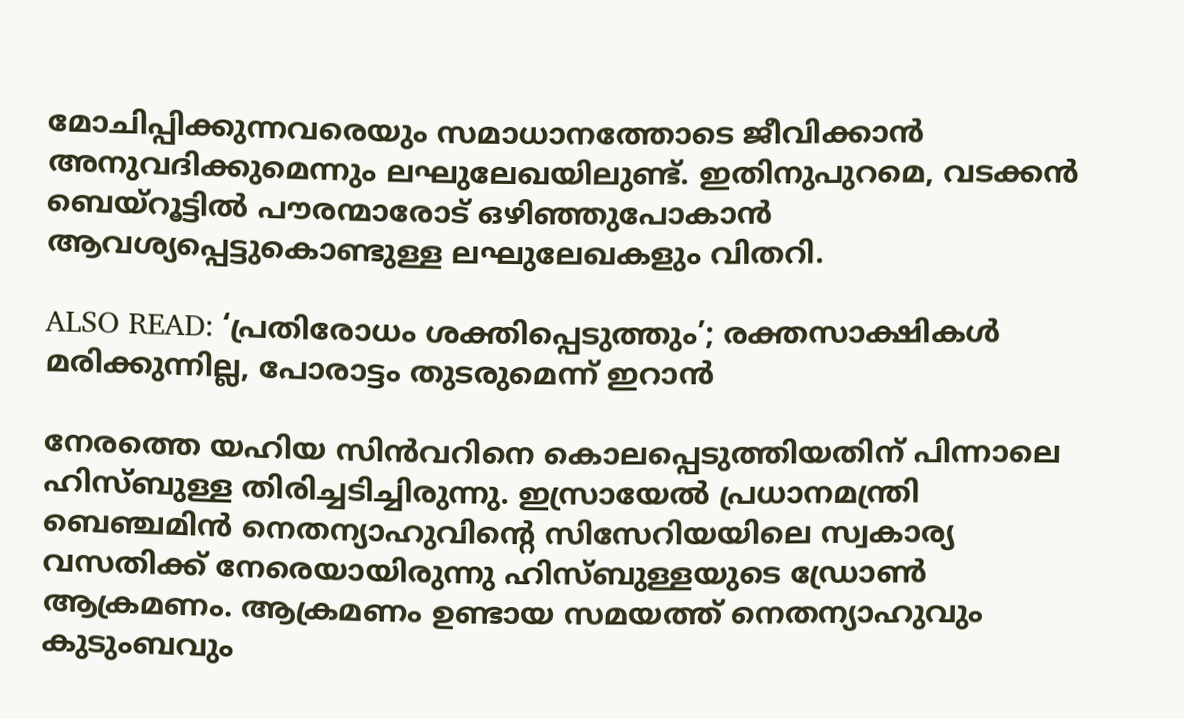മോചിപ്പിക്കുന്നവരെയും സമാധാനത്തോടെ ജീവിക്കാൻ അനുവദിക്കുമെന്നും ലഘുലേഖയിലുണ്ട്. ഇതിനുപുറമെ, വടക്കൻ ബെയ്‌റൂട്ടിൽ പൗരന്മാരോട് ഒഴിഞ്ഞുപോകാൻ ആവശ്യപ്പെട്ടുകൊണ്ടുള്ള ലഘുലേഖകളും വിതറി.

ALSO READ: ‘പ്രതിരോധം ശക്തിപ്പെടുത്തും’; രക്തസാക്ഷികള്‍ മരിക്കുന്നില്ല, പോരാട്ടം തുടരുമെന്ന് ഇറാന്‍

നേരത്തെ യഹിയ സിൻവറിനെ കൊലപ്പെടുത്തിയതിന് പിന്നാലെ ഹിസ്ബുള്ള തിരിച്ചടിച്ചിരുന്നു. ഇസ്രായേൽ പ്രധാനമന്ത്രി ബെഞ്ചമിൻ നെതന്യാഹുവിന്റെ സിസേറിയയിലെ സ്വകാര്യ വസതിക്ക് നേരെയായിരുന്നു ഹിസ്ബുള്ളയുടെ ഡ്രോൺ ആക്രമണം. ആക്രമണം ഉണ്ടായ സമയത്ത് നെതന്യാഹുവും കുടുംബവും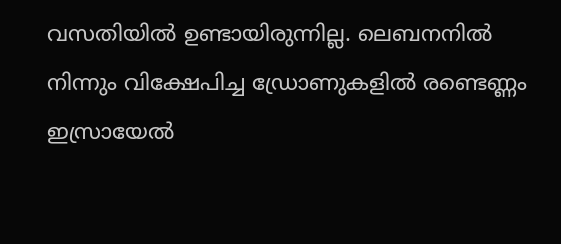വസതിയിൽ ഉണ്ടായിരുന്നില്ല. ലെബനനിൽ നിന്നും വിക്ഷേപിച്ച ഡ്രോണുകളിൽ രണ്ടെണ്ണം ഇസ്രായേൽ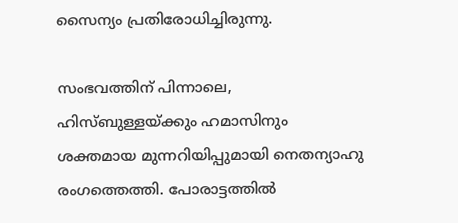സൈന്യം പ്രതിരോധിച്ചിരുന്നു.

സംഭവത്തിന് പിന്നാലെ, ഹിസ്ബുള്ളയ്ക്കും ഹമാസിനും ശക്തമായ മുന്നറിയിപ്പുമായി നെതന്യാഹു രംഗത്തെത്തി. പോരാട്ടത്തിൽ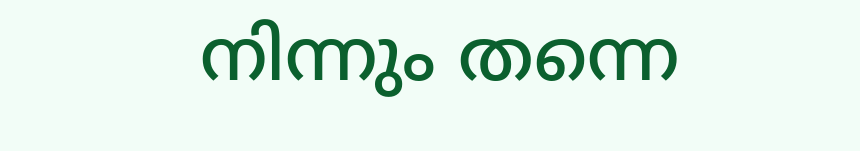നിന്നും തന്നെ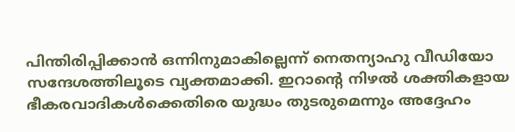പിന്തിരിപ്പിക്കാൻ ഒന്നിനുമാകില്ലെന്ന് നെതന്യാഹു വീഡിയോ സന്ദേശത്തിലൂടെ വ്യക്തമാക്കി. ഇറാന്റെ നിഴൽ ശക്തികളായ ഭീകരവാദികൾക്കെതിരെ യുദ്ധം തുടരുമെന്നും അദ്ദേഹം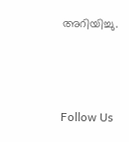അറിയിച്ചു.



Follow Us